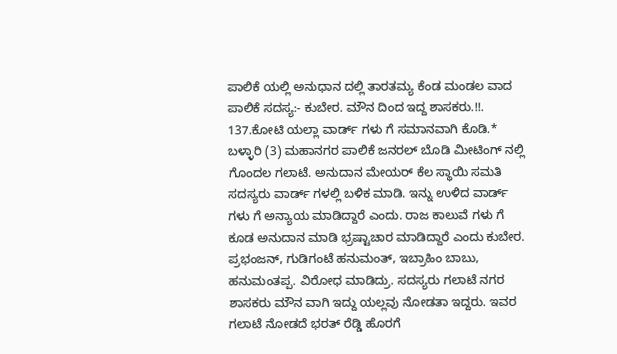ಪಾಲಿಕೆ ಯಲ್ಲಿ ಅನುಧಾನ ದಲ್ಲಿ ತಾರತಮ್ಯ ಕೆಂಡ ಮಂಡಲ ವಾದ ಪಾಲಿಕೆ ಸದಸ್ಯ:- ಕುಬೇರ. ಮೌನ ದಿಂದ ಇದ್ದ ಶಾಸಕರು.!!. 137.ಕೋಟಿ ಯಲ್ಲಾ ವಾರ್ಡ್ ಗಳು ಗೆ ಸಮಾನವಾಗಿ ಕೊಡಿ.* ಬಳ್ಳಾರಿ (3) ಮಹಾನಗರ ಪಾಲಿಕೆ ಜನರಲ್ ಬೊಡಿ ಮೀಟಿಂಗ್ ನಲ್ಲಿ ಗೊಂದಲ ಗಲಾಟೆ. ಅನುದಾನ ಮೇಯರ್ ಕೆಲ ಸ್ಥಾಯಿ ಸಮತಿ ಸದಸ್ಯರು ವಾರ್ಡ್ ಗಳಲ್ಲಿ ಬಳಿಕ ಮಾಡಿ. ಇನ್ನು ಉಳಿದ ವಾರ್ಡ್ ಗಳು ಗೆ ಅನ್ಯಾಯ ಮಾಡಿದ್ದಾರೆ ಎಂದು. ರಾಜ ಕಾಲುವೆ ಗಳು ಗೆ ಕೂಡ ಅನುದಾನ ಮಾಡಿ ಭ್ರಷ್ಟಾಚಾರ ಮಾಡಿದ್ದಾರೆ ಎಂದು ಕುಬೇರ. ಪ್ರಭಂಜನ್, ಗುಡಿಗಂಟೆ ಹನುಮಂತ್, ಇಬ್ರಾಹಿಂ ಬಾಬು, ಹನುಮಂತಪ್ಪ. ವಿರೋಧ ಮಾಡಿದ್ರು. ಸದಸ್ಯರು ಗಲಾಟೆ ನಗರ ಶಾಸಕರು ಮೌನ ವಾಗಿ ಇದ್ದು ಯಲ್ಲವು ನೋಡತಾ ಇದ್ದರು. ಇವರ ಗಲಾಟೆ ನೋಡದೆ ಭರತ್ ರೆಡ್ಡಿ ಹೊರಗೆ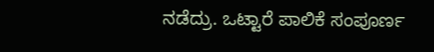ನಡೆದ್ರು. ಒಟ್ಟಾರೆ ಪಾಲಿಕೆ ಸಂಪೂರ್ಣ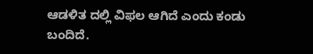ಆಡಳಿತ ದಲ್ಲಿ ವಿಫಲ ಆಗಿದೆ ಎಂದು ಕಂಡು ಬಂದಿದೆ.